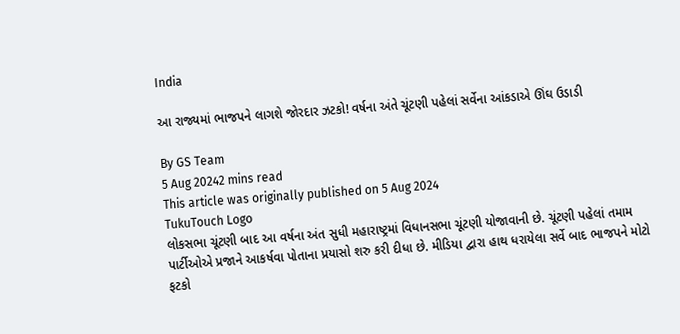India

આ રાજ્યમાં ભાજપને લાગશે જોરદાર ઝટકો! વર્ષના અંતે ચૂંટણી પહેલાં સર્વેના આંકડાએ ઊંઘ ઉડાડી

By GS Team
5 Aug 20242 mins read
This article was originally published on 5 Aug 2024
TukuTouch Logo
લોકસભા ચૂંટણી બાદ આ વર્ષના અંત સુધી મહારાષ્ટ્રમાં વિધાનસભા ચૂંટણી યોજાવાની છે. ચૂંટણી પહેલાં તમામ પાર્ટીઓએ પ્રજાને આકર્ષવા પોતાના પ્રયાસો શરુ કરી દીધા છે. મીડિયા દ્વારા હાથ ધરાયેલા સર્વે બાદ ભાજપને મોટો ફટકો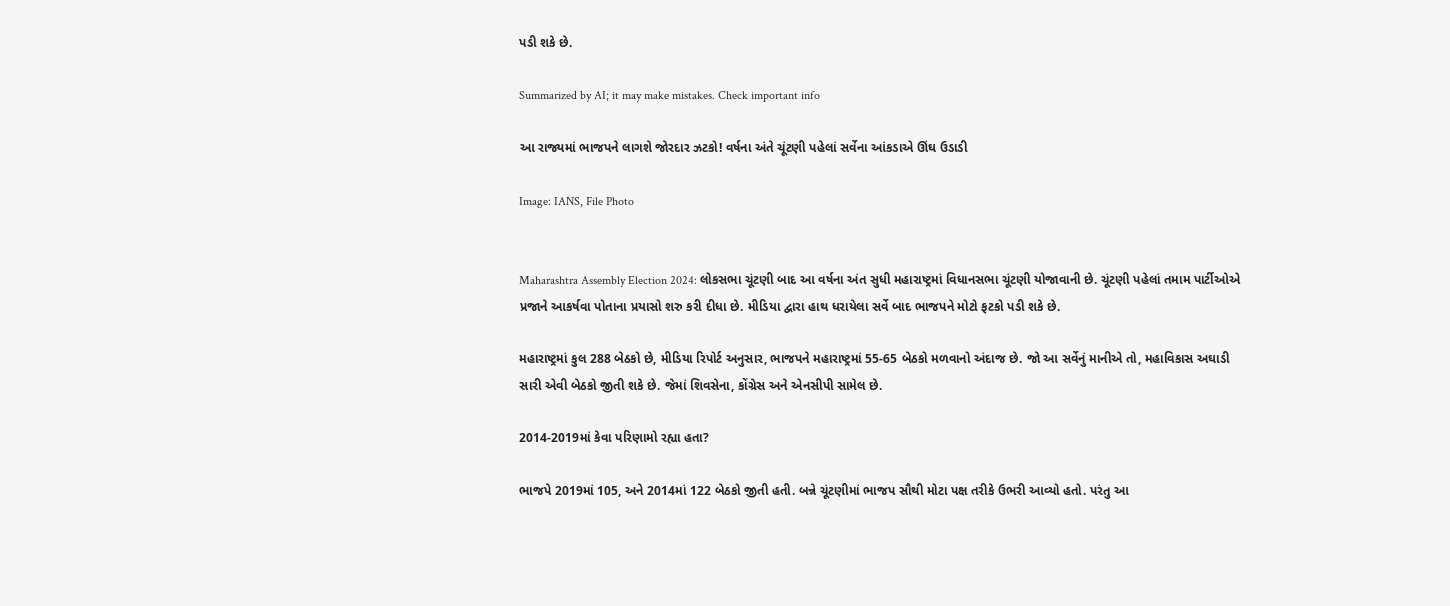પડી શકે છે.

Summarized by AI; it may make mistakes. Check important info

આ રાજ્યમાં ભાજપને લાગશે જોરદાર ઝટકો! વર્ષના અંતે ચૂંટણી પહેલાં સર્વેના આંકડાએ ઊંઘ ઉડાડી

Image: IANS, File Photo


Maharashtra Assembly Election 2024: લોકસભા ચૂંટણી બાદ આ વર્ષના અંત સુધી મહારાષ્ટ્રમાં વિધાનસભા ચૂંટણી યોજાવાની છે. ચૂંટણી પહેલાં તમામ પાર્ટીઓએ પ્રજાને આકર્ષવા પોતાના પ્રયાસો શરુ કરી દીધા છે. મીડિયા દ્વારા હાથ ધરાયેલા સર્વે બાદ ભાજપને મોટો ફટકો પડી શકે છે.

મહારાષ્ટ્રમાં કુલ 288 બેઠકો છે, મીડિયા રિપોર્ટ અનુસાર, ભાજપને મહારાષ્ટ્રમાં 55-65 બેઠકો મળવાનો અંદાજ છે. જો આ સર્વેનું માનીએ તો, મહાવિકાસ અઘાડી સારી એવી બેઠકો જીતી શકે છે. જેમાં શિવસેના, કોંગ્રેસ અને એનસીપી સામેલ છે.

2014-2019માં કેવા પરિણામો રહ્યા હતા?

ભાજપે 2019માં 105, અને 2014માં 122 બેઠકો જીતી હતી. બન્ને ચૂંટણીમાં ભાજપ સૌથી મોટા પક્ષ તરીકે ઉભરી આવ્યો હતો. પરંતુ આ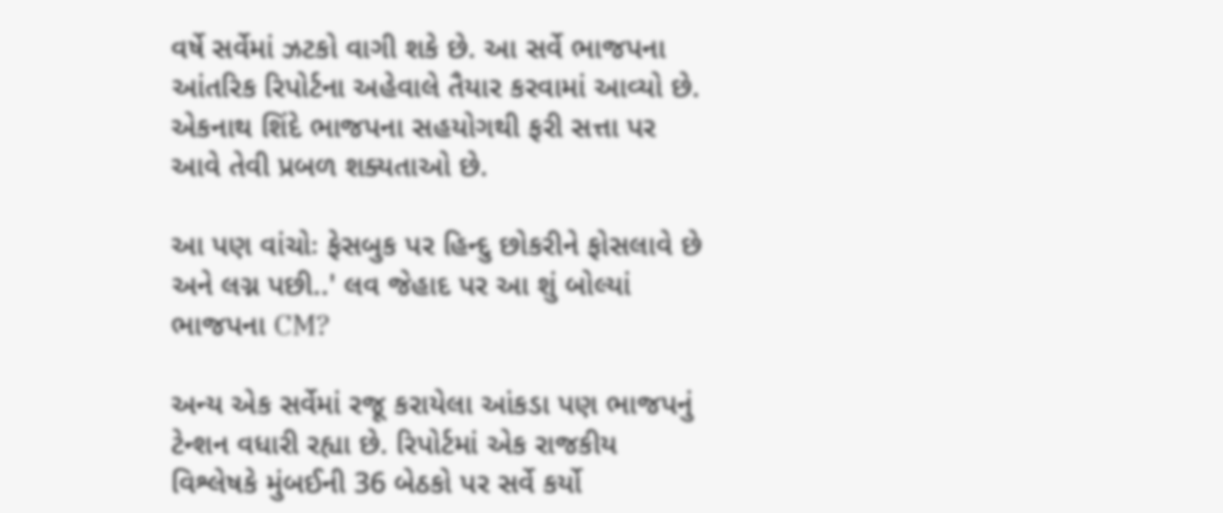વર્ષે સર્વેમાં ઝટકો વાગી શકે છે. આ સર્વે ભાજપના આંતરિક રિપોર્ટના અહેવાલે તૈયાર કરવામાં આવ્યો છે. એકનાથ શિંદે ભાજપના સહયોગથી ફરી સત્તા પર આવે તેવી પ્રબળ શક્યતાઓ છે.

આ પણ વાંચોઃ ફેસબુક પર હિન્દુ છોકરીને ફોસલાવે છે અને લગ્ન પછી..' લવ જેહાદ પર આ શું બોલ્યાં ભાજપના CM?

અન્ય એક સર્વેમાં રજૂ કરાયેલા આંકડા પણ ભાજપનું ટેન્શન વધારી રહ્યા છે. રિપોર્ટમાં એક રાજકીય વિશ્લેષકે મુંબઈની 36 બેઠકો પર સર્વે કર્યો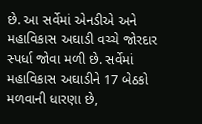છે. આ સર્વેમાં એનડીએ અને મહાવિકાસ અઘાડી વચ્ચે જોરદાર સ્પર્ધા જોવા મળી છે. સર્વેમાં મહાવિકાસ અઘાડીને 17 બેઠકો મળવાની ધારણા છે,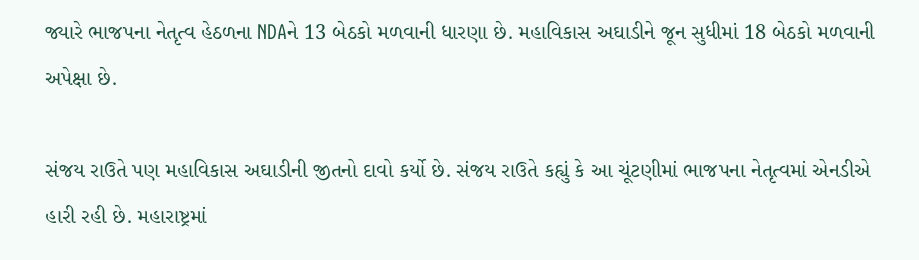જ્યારે ભાજપના નેતૃત્વ હેઠળના NDAને 13 બેઠકો મળવાની ધારણા છે. મહાવિકાસ અઘાડીને જૂન સુધીમાં 18 બેઠકો મળવાની અપેક્ષા છે.

સંજય રાઉતે પણ મહાવિકાસ અઘાડીની જીતનો દાવો કર્યો છે. સંજય રાઉતે કહ્યું કે આ ચૂંટણીમાં ભાજપના નેતૃત્વમાં એનડીએ હારી રહી છે. મહારાષ્ટ્રમાં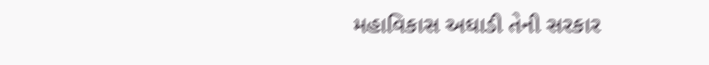મહાવિકાસ અઘાડી તેની સરકાર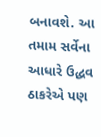બનાવશે. આ તમામ સર્વેના આધારે ઉદ્ધવ ઠાકરેએ પણ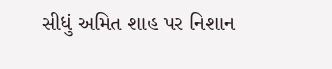સીધું અમિત શાહ પર નિશાન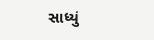સાધ્યું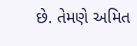છે. તેમણે અમિત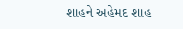શાહને અહેમદ શાહ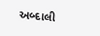અબ્દાલી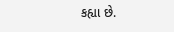કહ્યા છે.